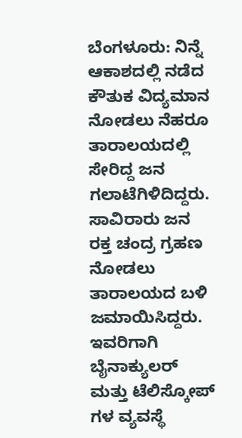ಬೆಂಗಳೂರು: ನಿನ್ನೆ ಆಕಾಶದಲ್ಲಿ ನಡೆದ ಕೌತುಕ ವಿದ್ಯಮಾನ ನೋಡಲು ನೆಹರೂ ತಾರಾಲಯದಲ್ಲಿ ಸೇರಿದ್ದ ಜನ ಗಲಾಟೆಗಿಳಿದಿದ್ದರು. ಸಾವಿರಾರು ಜನ ರಕ್ತ ಚಂದ್ರ ಗ್ರಹಣ ನೋಡಲು ತಾರಾಲಯದ ಬಳಿ ಜಮಾಯಿಸಿದ್ದರು. ಇವರಿಗಾಗಿ ಬೈನಾಕ್ಯುಲರ್ ಮತ್ತು ಟೆಲಿಸ್ಕೋಪ್ ಗಳ ವ್ಯವಸ್ಥೆ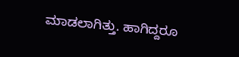ಮಾಡಲಾಗಿತ್ತು. ಹಾಗಿದ್ದರೂ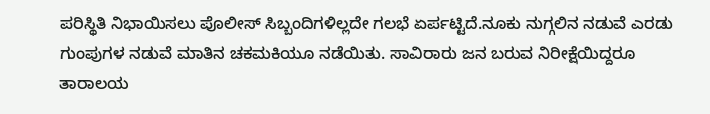ಪರಿಸ್ಥಿತಿ ನಿಭಾಯಿಸಲು ಪೊಲೀಸ್ ಸಿಬ್ಬಂದಿಗಳಿಲ್ಲದೇ ಗಲಭೆ ಏರ್ಪಟ್ಟಿದೆ.ನೂಕು ನುಗ್ಗಲಿನ ನಡುವೆ ಎರಡು ಗುಂಪುಗಳ ನಡುವೆ ಮಾತಿನ ಚಕಮಕಿಯೂ ನಡೆಯಿತು. ಸಾವಿರಾರು ಜನ ಬರುವ ನಿರೀಕ್ಷೆಯಿದ್ದರೂ ತಾರಾಲಯ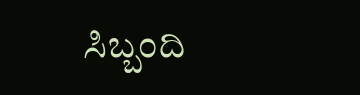ಸಿಬ್ಬಂದಿ